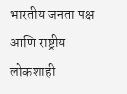भारतीय जनता पक्ष आणि राष्ट्रीय लोकशाही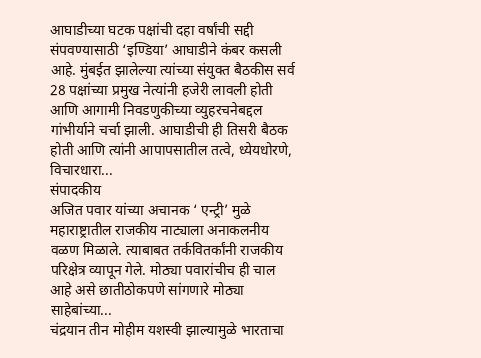आघाडीच्या घटक पक्षांची दहा वर्षांची सद्दी संपवण्यासाठी ‘इण्डिया’ आघाडीने कंबर कसली आहे. मुंबईत झालेल्या त्यांच्या संयुक्त बैठकीस सर्व 28 पक्षांच्या प्रमुख नेत्यांनी हजेरी लावली होती आणि आगामी निवडणुकीच्या व्युहरचनेबद्दल गांभीर्याने चर्चा झाली. आघाडीची ही तिसरी बैठक होती आणि त्यांनी आपापसातील तत्वे, ध्येयधोरणे, विचारधारा...
संपादकीय
अजित पवार यांच्या अचानक ‘ एन्ट्री’ मुळे महाराष्ट्रातील राजकीय नाट्याला अनाकलनीय वळण मिळाले. त्याबाबत तर्कवितर्कांनी राजकीय परिक्षेत्र व्यापून गेले. मोठ्या पवारांचीच ही चाल आहे असे छातीठोकपणे सांगणारे मोठ्या साहेबांच्या...
चंद्रयान तीन मोहीम यशस्वी झाल्यामुळे भारताचा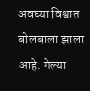अवघ्या विश्वात बोलबाला झाला आहे. गेल्या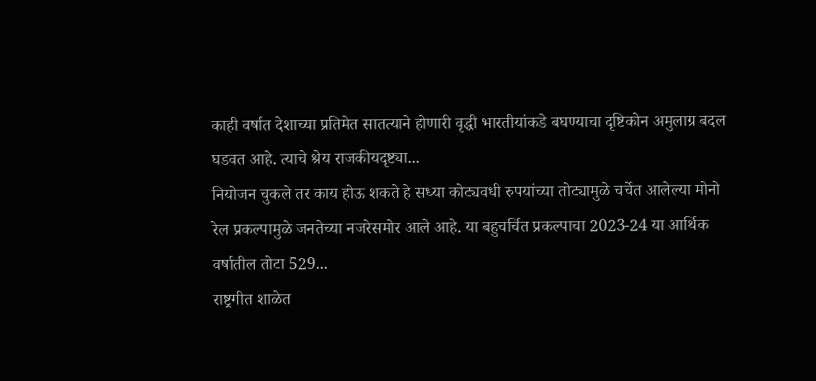काही वर्षात देशाच्या प्रतिमेत सातत्याने होणारी वृद्धी भारतीयांकडे बघण्याचा दृष्टिकोन अमुलाग्र बदल घडवत आहे. त्याचे श्रेय राजकीयदृष्ट्या...
नियोजन चुकले तर काय होऊ शकते हे सध्या कोट्यवधी रुपयांच्या तोट्यामुळे चर्चेत आलेल्या मोनो रेल प्रकल्पामुळे जनतेच्या नजरेसमोर आले आहे. या बहुचर्चित प्रकल्पाचा 2023-24 या आर्थिक वर्षातील तोटा 529...
राष्ट्रगीत शाळेत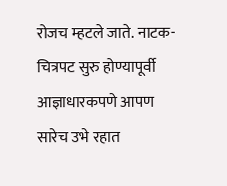रोजच म्हटले जाते. नाटक-चित्रपट सुरु होण्यापूर्वी आज्ञाधारकपणे आपण सारेच उभे रहात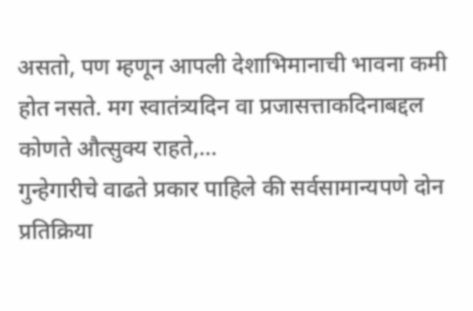असतो, पण म्हणून आपली देशाभिमानाची भावना कमी होत नसते. मग स्वातंत्र्यदिन वा प्रजासत्ताकदिनाबद्दल कोणते औत्सुक्य राहते,...
गुन्हेगारीचे वाढते प्रकार पाहिले की सर्वसामान्यपणे दोन प्रतिक्रिया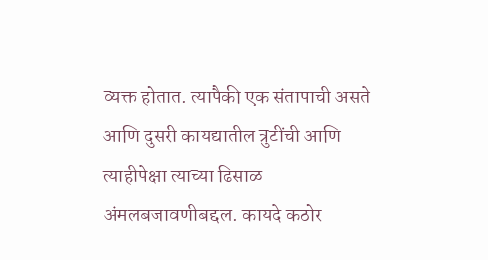व्यक्त होतात. त्यापैकी एक संतापाची असते आणि दुसरी कायद्यातील त्रुटींची आणि त्याहीपेक्षा त्याच्या ढिसाळ अंमलबजावणीबद्दल. कायदे कठोर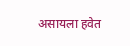असायला हवेत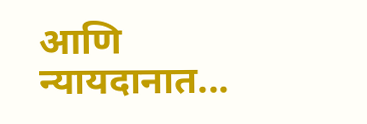आणि न्यायदानात...